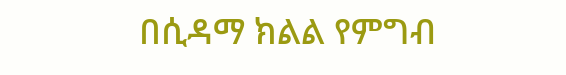በሲዳማ ክልል የምግብ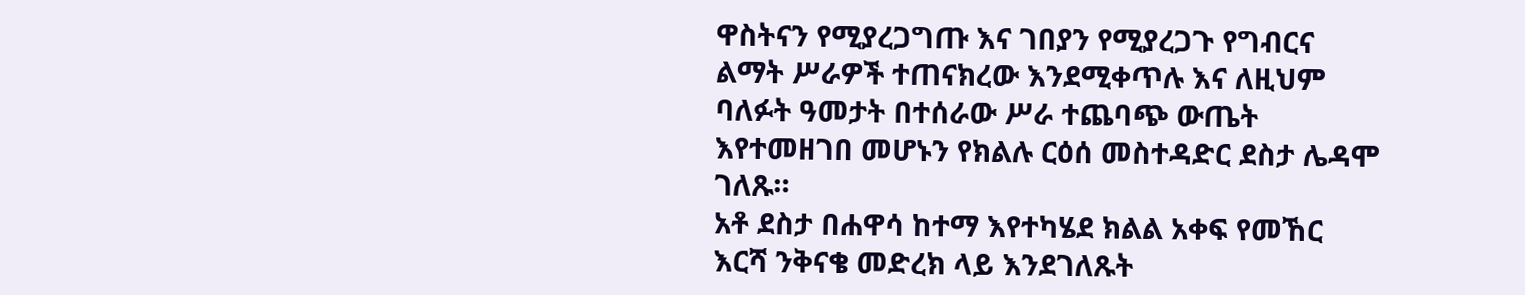ዋስትናን የሚያረጋግጡ እና ገበያን የሚያረጋጉ የግብርና ልማት ሥራዎች ተጠናክረው እንደሚቀጥሉ እና ለዚህም ባለፉት ዓመታት በተሰራው ሥራ ተጨባጭ ውጤት እየተመዘገበ መሆኑን የክልሉ ርዕሰ መስተዳድር ደስታ ሌዳሞ ገለጹ።
አቶ ደስታ በሐዋሳ ከተማ እየተካሄደ ክልል አቀፍ የመኸር እርሻ ንቅናቄ መድረክ ላይ እንደገለጹት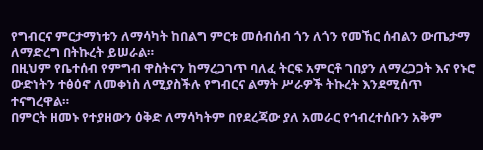የግብርና ምርታማነቱን ለማሳካት ከበልግ ምርቱ መሰብሰብ ጎን ለጎን የመኸር ሰብልን ውጤታማ ለማድረግ በትኩረት ይሠራል።
በዚህም የቤተሰብ የምግብ ዋስትናን ከማረጋገጥ ባለፈ ትርፍ አምርቶ ገበያን ለማረጋጋት እና የኑሮ ውድነትን ተፅዕኖ ለመቀነስ ለሚያስችሉ የግብርና ልማት ሥራዎች ትኩረት እንደሚሰጥ ተናግረዋል።
በምርት ዘመኑ የተያዘውን ዕቅድ ለማሳካትም በየደረጃው ያለ አመራር የኅብረተሰቡን አቅም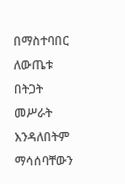በማስተባበር ለውጤቱ በትጋት መሥራት እንዳለበትም ማሳሰባቸውን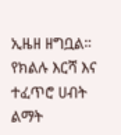ኢዜዘ ዘግቧል።
የክልሉ እርሻ እና ተፈጥሮ ሀብት ልማት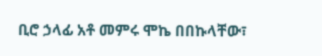ቢሮ ኃላፊ አቶ መምሩ ሞኬ በበኩላቸው፣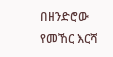በዘንድሮው የመኸር እርሻ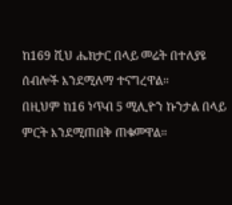ከ169 ሺህ ሔክታር በላይ መሬት በተለያዩ ሰብሎች እንደሚለማ ተናግረዋል።
በዚህም ከ16 ነጥብ 5 ሚሊዮን ኩንታል በላይ ምርት እንደሚጠበቅ ጠቁመዋል።